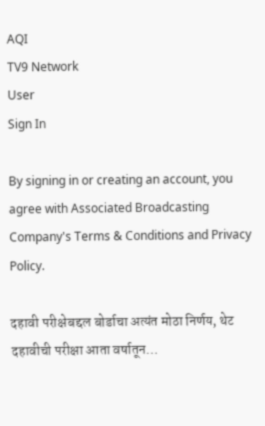AQI
TV9 Network
User
Sign In

By signing in or creating an account, you agree with Associated Broadcasting Company's Terms & Conditions and Privacy Policy.

दहावी परीक्षेबद्दल बोर्डाचा अत्यंत मोठा निर्णय, थेट दहावीची परीक्षा आता वर्षातून…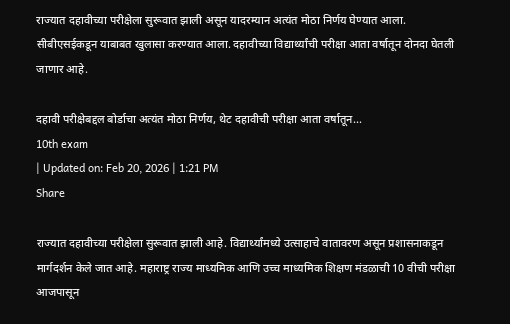राज्यात दहावीच्या परीक्षेला सुरूवात झाली असून यादरम्यान अत्यंत मोठा निर्णय घेण्यात आला. सीबीएसईकडून याबाबत खुलासा करण्यात आला. दहावीच्या विद्यार्थ्यांची परीक्षा आता वर्षातून दोनदा घेतली जाणार आहे.

दहावी परीक्षेबद्दल बोर्डाचा अत्यंत मोठा निर्णय, थेट दहावीची परीक्षा आता वर्षातून...
10th exam
| Updated on: Feb 20, 2026 | 1:21 PM
Share

राज्यात दहावीच्या परीक्षेला सुरूवात झाली आहे. विद्यार्थ्यांमध्ये उत्साहाचे वातावरण असून प्रशासनाकडून मार्गदर्शन केले जात आहे. महाराष्ट्र राज्य माध्यमिक आणि उच्च माध्यमिक शिक्षण मंडळाची 10 वीची परीक्षा आजपासून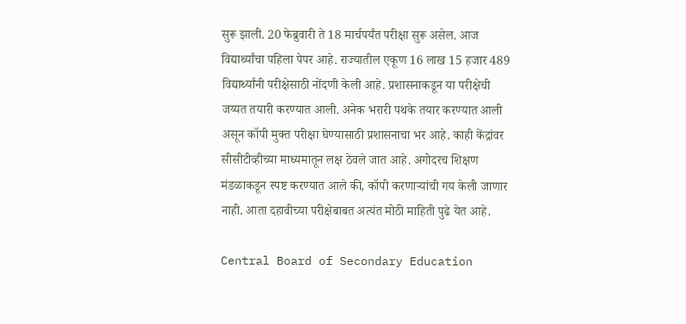सुरू झाली. 20 फेब्रुवारी ते 18 मार्चपर्यंत परीक्षा सुरू असेल. आज विद्यार्थ्यांचा पहिला पेपर आहे. राज्यातील एकूण 16 लाख 15 हजार 489 विद्यार्थ्यांनी परीक्षेसाठी नोंदणी केली आहे. प्रशासनाकडून या परीक्षेची जय्यत तयारी करण्यात आली. अनेक भरारी पथके तयार करण्यात आली असून कॉपी मुक्त परीक्षा घेण्यासाठी प्रशासनाचा भर आहे. काही केंद्रांवर सीसीटीव्हीच्या माध्यमातून लक्ष ठेवले जात आहे. अगोदरच शिक्षण मंडळाकडून स्पष्ट करण्यात आले की, कॉपी करणाऱ्यांची गय केली जाणार नाही. आता दहावीच्या परीक्षेबाबत अत्यंत मोठी माहिती पुढे येत आहे.

Central Board of Secondary Education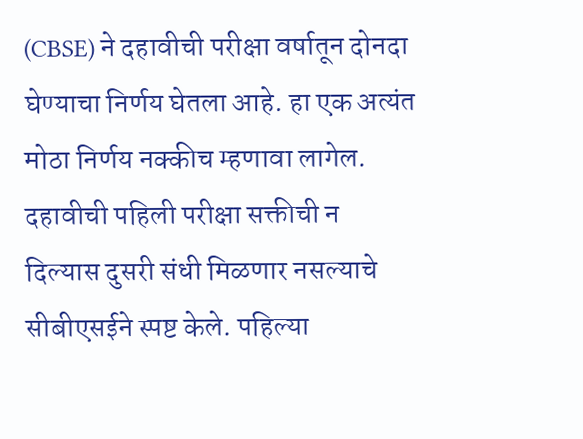(CBSE) ने दहावीची परीक्षा वर्षातून दोनदा घेण्याचा निर्णय घेतला आहे. हा एक अत्यंत मोठा निर्णय नक्कीच म्हणावा लागेल. दहावीची पहिली परीक्षा सक्तीची न दिल्यास दुसरी संधी मिळणार नसल्याचे सीबीएसईने स्पष्ट केले. पहिल्या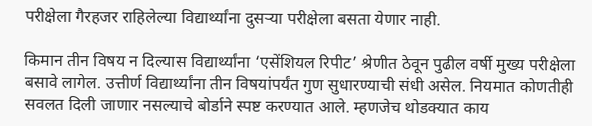परीक्षेला गैरहजर राहिलेल्या विद्यार्थ्यांना दुसऱ्या परीक्षेला बसता येणार नाही.

किमान तीन विषय न दिल्यास विद्यार्थ्यांना ‘एसेंशियल रिपीट’ श्रेणीत ठेवून पुढील वर्षी मुख्य परीक्षेला बसावे लागेल. उत्तीर्ण विद्यार्थ्यांना तीन विषयांपर्यंत गुण सुधारण्याची संधी असेल. नियमात कोणतीही सवलत दिली जाणार नसल्याचे बोर्डाने स्पष्ट करण्यात आले. म्हणजेच थोडक्यात काय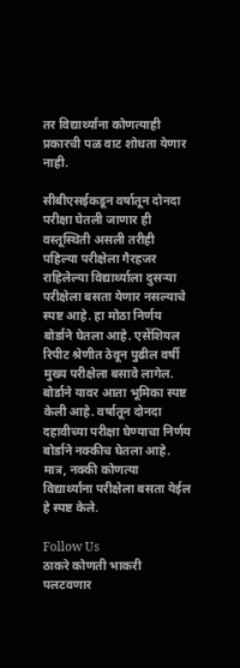तर विद्यार्थ्यांना कोणत्याही प्रकारची पळ वाट शोधता येणार नाही.

सीबीएसईकडून वर्षातून दोनदा परीक्षा घेतली जाणार ही वस्तूस्थिती असली तरीही पहिल्या परीक्षेला गैरहजर राहिलेल्या विद्यार्थ्याला दुसऱ्या परीक्षेला बसता येणार नसल्याचे स्पष्ट आहे. हा मोठा निर्णय बोर्डाने घेतला आहे. एसेंशियल रिपीट श्रेणीत ठेवून पुढील वर्षी मुख्य परीक्षेला बसावे लागेल. बोर्डाने यावर आता भूमिका स्पष्ट केली आहे. वर्षातून दोनदा दहावीच्या परीक्षा घेण्याचा निर्णय बोर्डाने नक्कीच घेतला आहे. मात्र, नक्की कोणत्या विद्यार्थ्यांना परीक्षेला बसता येईल हे स्पष्ट केले.

Follow Us
ठाकरे कोणती भाकरी पलटवणार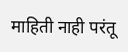माहिती नाही परंतू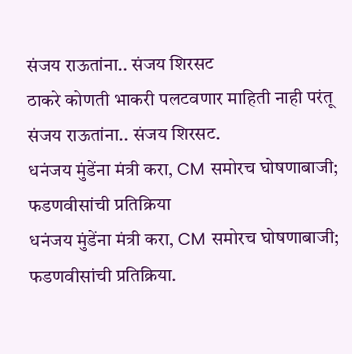संजय राऊतांना.. संजय शिरसट
ठाकरे कोणती भाकरी पलटवणार माहिती नाही परंतू संजय राऊतांना.. संजय शिरसट.
धनंजय मुंडेंना मंत्री करा, CM समोरच घोषणाबाजी; फडणवीसांची प्रतिक्रिया
धनंजय मुंडेंना मंत्री करा, CM समोरच घोषणाबाजी; फडणवीसांची प्रतिक्रिया.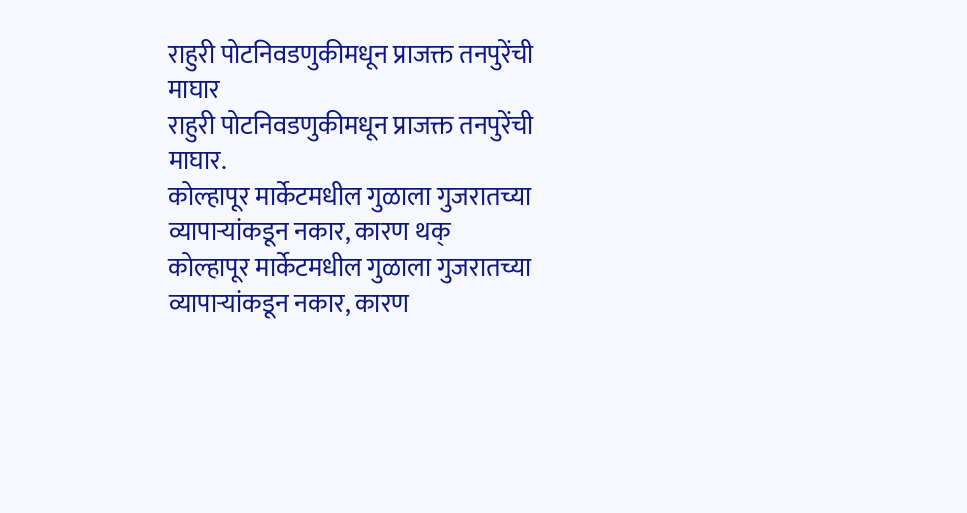राहुरी पोटनिवडणुकीमधून प्राजक्त तनपुरेंची माघार
राहुरी पोटनिवडणुकीमधून प्राजक्त तनपुरेंची माघार.
कोल्हापूर मार्केटमधील गुळाला गुजरातच्या व्यापाऱ्यांकडून नकार, कारण थक्
कोल्हापूर मार्केटमधील गुळाला गुजरातच्या व्यापाऱ्यांकडून नकार, कारण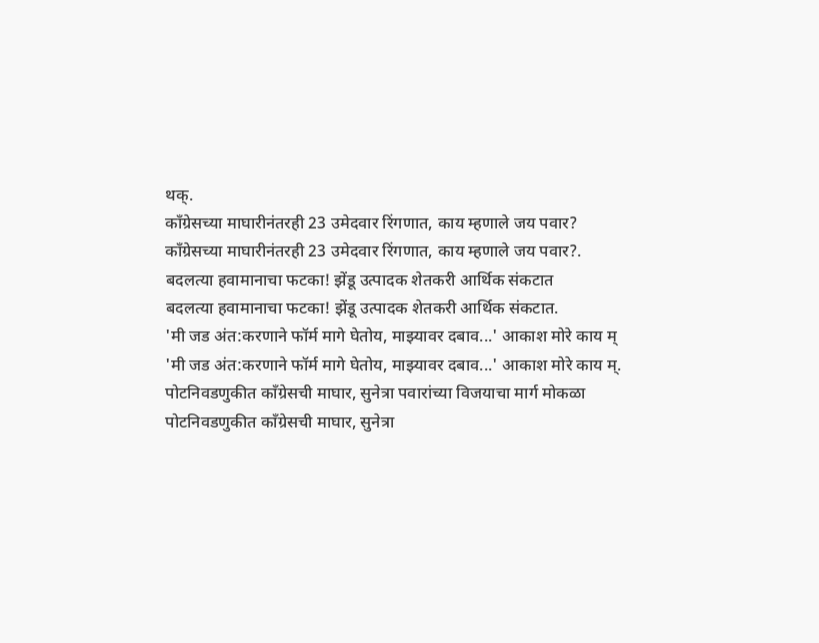थक्.
काँग्रेसच्या माघारीनंतरही 23 उमेदवार रिंगणात, काय म्हणाले जय पवार?
काँग्रेसच्या माघारीनंतरही 23 उमेदवार रिंगणात, काय म्हणाले जय पवार?.
बदलत्या हवामानाचा फटका! झेंडू उत्पादक शेतकरी आर्थिक संकटात
बदलत्या हवामानाचा फटका! झेंडू उत्पादक शेतकरी आर्थिक संकटात.
'मी जड अंत:करणाने फॉर्म मागे घेतोय, माझ्यावर दबाव...' आकाश मोरे काय म्
'मी जड अंत:करणाने फॉर्म मागे घेतोय, माझ्यावर दबाव...' आकाश मोरे काय म्.
पोटनिवडणुकीत काँग्रेसची माघार, सुनेत्रा पवारांच्या विजयाचा मार्ग मोकळा
पोटनिवडणुकीत काँग्रेसची माघार, सुनेत्रा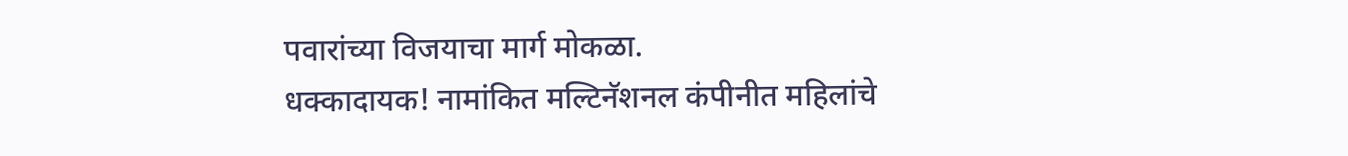पवारांच्या विजयाचा मार्ग मोकळा.
धक्कादायक! नामांकित मल्टिनॅशनल कंपीनीत महिलांचे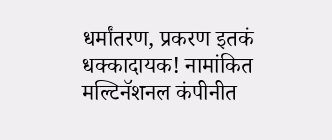धर्मांतरण, प्रकरण इतकं
धक्कादायक! नामांकित मल्टिनॅशनल कंपीनीत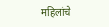महिलांचे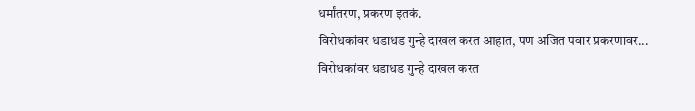धर्मांतरण, प्रकरण इतकं.
विरोधकांवर धडाधड गुन्हे दाखल करत आहात, पण अजित पवार प्रकरणावर...
विरोधकांवर धडाधड गुन्हे दाखल करत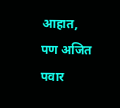आहात, पण अजित पवार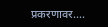प्रकरणावर....